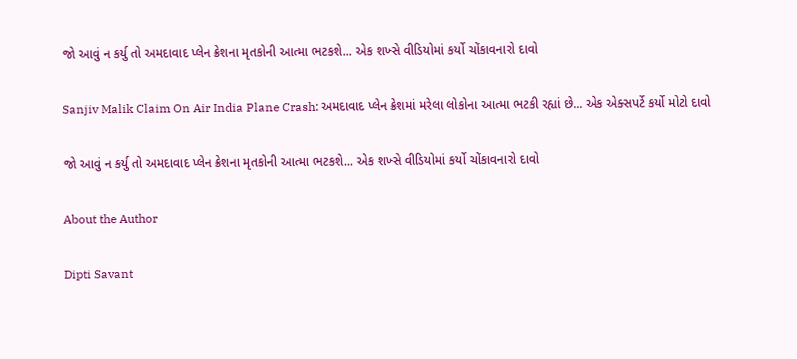જો આવું ન કર્યુ તો અમદાવાદ પ્લેન ક્રેશના મૃતકોની આત્મા ભટકશે... એક શખ્સે વીડિયોમાં કર્યો ચોંકાવનારો દાવો

Sanjiv Malik Claim On Air India Plane Crash: અમદાવાદ પ્લેન ક્રેશમાં મરેલા લોકોના આત્મા ભટકી રહ્યાં છે... એક એક્સપર્ટે કર્યો મોટો દાવો

જો આવું ન કર્યુ તો અમદાવાદ પ્લેન ક્રેશના મૃતકોની આત્મા ભટકશે... એક શખ્સે વીડિયોમાં કર્યો ચોંકાવનારો દાવો

About the Author

Dipti Savant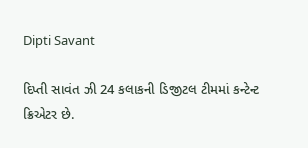Dipti Savant

દિપ્તી સાવંત ઝી 24 કલાકની ડિજીટલ ટીમમાં કન્ટેન્ટ ક્રિએટર છે.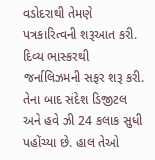વડોદરાથી તેમણે પત્રકારિત્વની શરૂઆત કરી. દિવ્ય ભાસ્કરથી જર્નાલિઝમની સફર શરૂ કરી. તેના બાદ સંદેશ ડિજીટલ અને હવે ઝી 24 કલાક સુધી પહોંચ્યા છે. હાલ તેઓ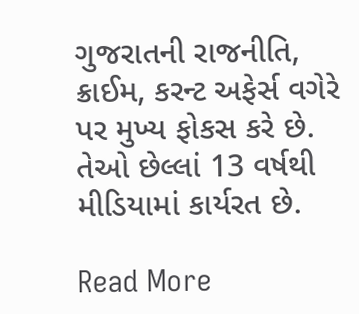ગુજરાતની રાજનીતિ, ક્રાઈમ, કરન્ટ અફેર્સ વગેરે પર મુખ્ય ફોકસ કરે છે. તેઓ છેલ્લાં 13 વર્ષથી મીડિયામાં કાર્યરત છે.

Read More